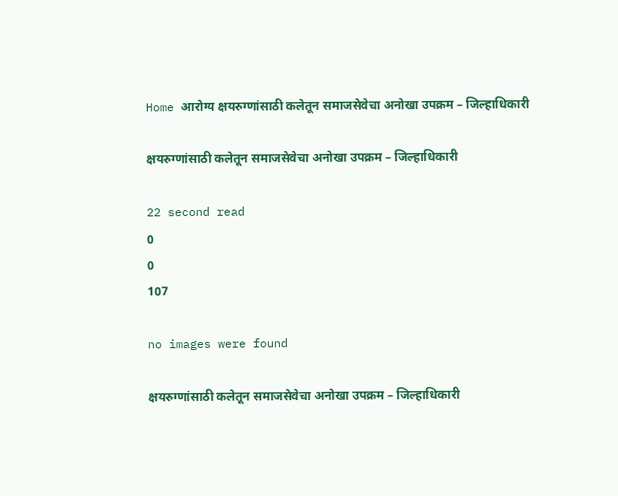Home आरोग्य क्षयरुग्णांसाठी कलेतून समाजसेवेचा अनोखा उपक्रम – जिल्हाधिकारी

क्षयरुग्णांसाठी कलेतून समाजसेवेचा अनोखा उपक्रम – जिल्हाधिकारी

22 second read
0
0
107

no images were found

क्षयरुग्णांसाठी कलेतून समाजसेवेचा अनोखा उपक्रम – जिल्हाधिकारी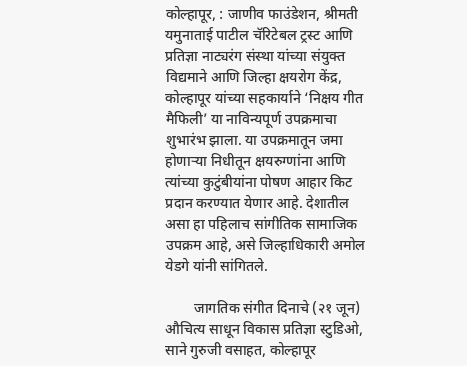कोल्हापूर, : जाणीव फाउंडेशन, श्रीमती यमुनाताई पाटील चॅरिटेबल ट्रस्ट आणि प्रतिज्ञा नाट्यरंग संस्था यांच्या संयुक्त विद्यमाने आणि जिल्हा क्षयरोग केंद्र, कोल्हापूर यांच्या सहकार्याने ‘निक्षय गीत मैफिली’ या नाविन्यपूर्ण उपक्रमाचा शुभारंभ झाला. या उपक्रमातून जमा होणाऱ्या निधीतून क्षयरुग्णांना आणि त्यांच्या कुटुंबीयांना पोषण आहार किट प्रदान करण्यात येणार आहे. देशातील असा हा पहिलाच सांगीतिक सामाजिक उपक्रम आहे, असे जिल्हाधिकारी अमोल येडगे यांनी सांगितले.

        जागतिक संगीत दिनाचे (२१ जून) औचित्य साधून विकास प्रतिज्ञा स्टुडिओ, साने गुरुजी वसाहत, कोल्हापूर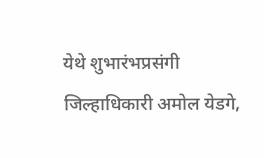येथे शुभारंभप्रसंगी जिल्हाधिकारी अमोल येडगे,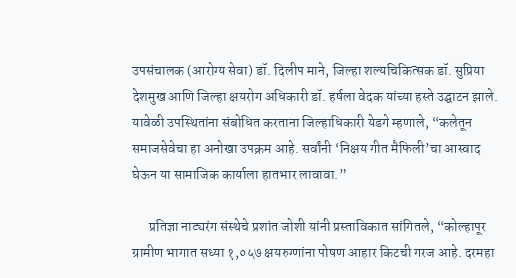उपसंचालक (आरोग्य सेवा) डॉ. दिलीप माने, जिल्हा शल्यचिकित्सक डॉ. सुप्रिया देशमुख आणि जिल्हा क्षयरोग अधिकारी डॉ. हर्षला वेदक यांच्या हस्ते उद्घाटन झाले. यावेळी उपस्थितांना संबोधित करताना जिल्हाधिकारी येडगे म्हणाले, “कलेतून समाजसेवेचा हा अनोखा उपक्रम आहे. सर्वांनी ‘निक्षय गीत मैफिली’चा आस्वाद घेऊन या सामाजिक कार्याला हातभार लावावा.”

      प्रतिज्ञा नाट्यरंग संस्थेचे प्रशांत जोशी यांनी प्रस्ताविकात सांगितले, “कोल्हापूर ग्रामीण भागात सध्या १,०५७ क्षयरुग्णांना पोषण आहार किटची गरज आहे. दरमहा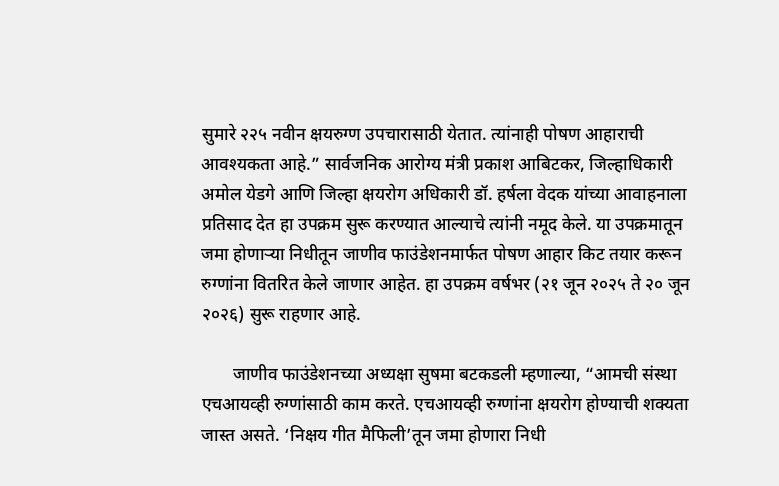सुमारे २२५ नवीन क्षयरुग्ण उपचारासाठी येतात. त्यांनाही पोषण आहाराची आवश्यकता आहे.” सार्वजनिक आरोग्य मंत्री प्रकाश आबिटकर, जिल्हाधिकारी अमोल येडगे आणि जिल्हा क्षयरोग अधिकारी डॉ. हर्षला वेदक यांच्या आवाहनाला प्रतिसाद देत हा उपक्रम सुरू करण्यात आल्याचे त्यांनी नमूद केले. या उपक्रमातून जमा होणाऱ्या निधीतून जाणीव फाउंडेशनमार्फत पोषण आहार किट तयार करून रुग्णांना वितरित केले जाणार आहेत. हा उपक्रम वर्षभर (२१ जून २०२५ ते २० जून २०२६) सुरू राहणार आहे.

       जाणीव फाउंडेशनच्या अध्यक्षा सुषमा बटकडली म्हणाल्या, “आमची संस्था एचआयव्ही रुग्णांसाठी काम करते. एचआयव्ही रुग्णांना क्षयरोग होण्याची शक्यता जास्त असते. ‘निक्षय गीत मैफिली’तून जमा होणारा निधी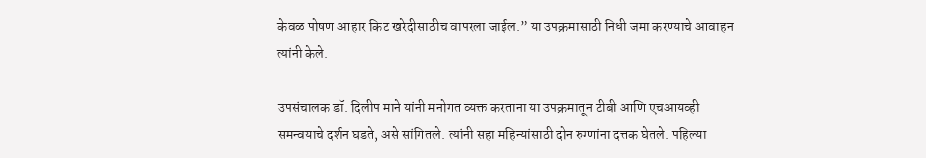केवळ पोषण आहार किट खरेदीसाठीच वापरला जाईल.” या उपक्रमासाठी निधी जमा करण्याचे आवाहन त्यांनी केले.

उपसंचालक डॉ. दिलीप माने यांनी मनोगत व्यक्त करताना या उपक्रमातून टीबी आणि एचआयव्ही समन्वयाचे दर्शन घडते, असे सांगितले. त्यांनी सहा महिन्यांसाठी दोन रुग्णांना दत्तक घेतले. पहिल्या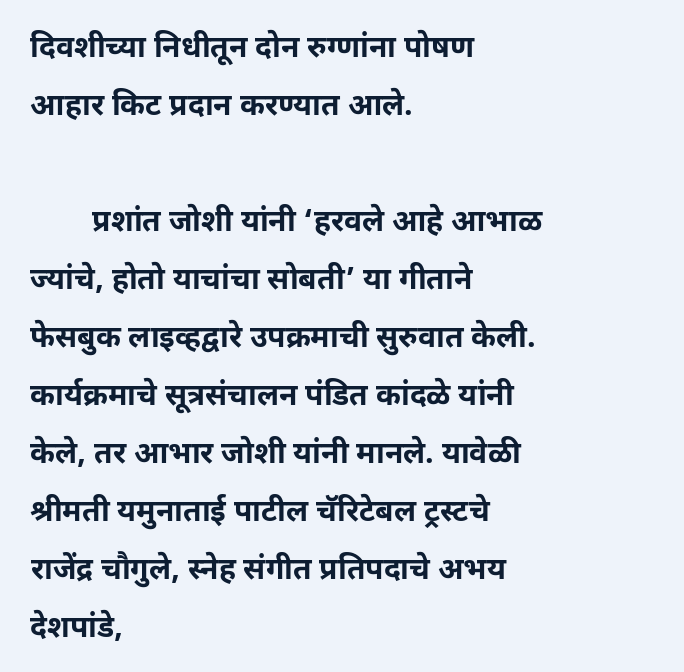दिवशीच्या निधीतून दोन रुग्णांना पोषण आहार किट प्रदान करण्यात आले.

        प्रशांत जोशी यांनी ‘हरवले आहे आभाळ ज्यांचे, होतो याचांचा सोबती’ या गीताने फेसबुक लाइव्हद्वारे उपक्रमाची सुरुवात केली. कार्यक्रमाचे सूत्रसंचालन पंडित कांदळे यांनी केले, तर आभार जोशी यांनी मानले. यावेळी श्रीमती यमुनाताई पाटील चॅरिटेबल ट्रस्टचे राजेंद्र चौगुले, स्नेह संगीत प्रतिपदाचे अभय देशपांडे,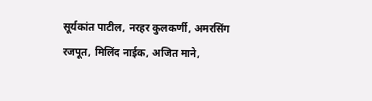सूर्यकांत पाटील, नरहर कुलकर्णी, अमरसिंग रजपूत, मिलिंद नाईक, अजित माने,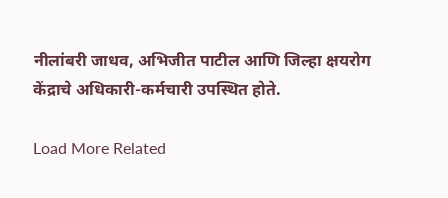नीलांबरी जाधव, अभिजीत पाटील आणि जिल्हा क्षयरोग केंद्राचे अधिकारी-कर्मचारी उपस्थित होते.

Load More Related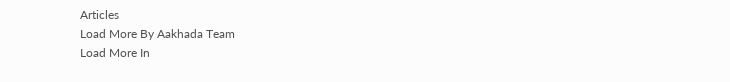Articles
Load More By Aakhada Team
Load More In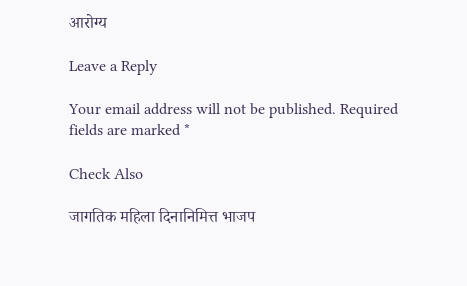आरोग्य

Leave a Reply

Your email address will not be published. Required fields are marked *

Check Also

जागतिक महिला दिनानिमित्त भाजप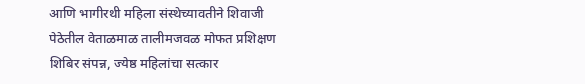आणि भागीरथी महिला संस्थेच्यावतीने शिवाजी पेठेतील वेताळमाळ तालीमजवळ मोफत प्रशिक्षण शिबिर संपन्न, ज्येष्ठ महिलांचा सत्कार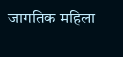जागतिक महिला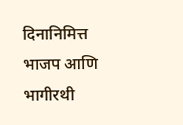दिनानिमित्त भाजप आणि भागीरथी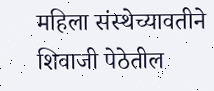महिला संस्थेच्यावतीने शिवाजी पेठेतील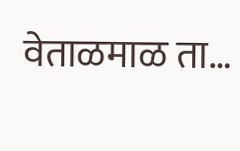वेताळमाळ ता…